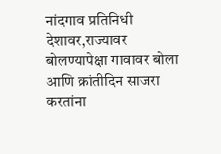नांदगाव प्रतिनिधी
देशावर,राज्यावर बोलण्यापेक्षा गावावर बोला आणि क्रांतीदिन साजरा करतांना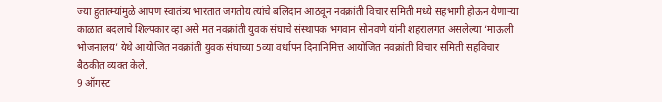ज्या हुतात्म्यांमुळे आपण स्वातंत्र्य भारतात जगतोय त्यांचे बलिदान आठवून नवक्रांती विचार समिती मध्ये सहभागी होऊन येणाऱ्या काळात बदलाचे शिल्पकार व्हा असे मत नवक्रांती युवक संघाचे संस्थापक भगवान सोनवणे यांनी शहरालगत असलेल्या ‘माऊली भोजनालय’ येथे आयोजित नवक्रांती युवक संघाच्या 5व्या वर्धापन दिनानिमित्त आयोजित नवक्रांती विचार समिती सहविचार बैठकीत व्यक्त केले.
9 ऑगस्ट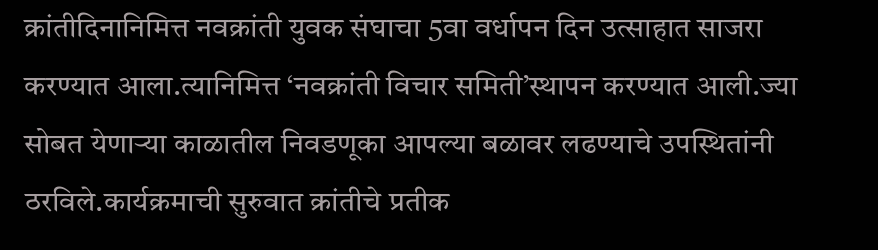क्रांतीदिनानिमित्त नवक्रांती युवक संघाचा 5वा वर्धापन दिन उत्साहात साजरा करण्यात आला.त्यानिमित्त ‘नवक्रांती विचार समिती’स्थापन करण्यात आली.ज्या सोबत येणाऱ्या काळातील निवडणूका आपल्या बळावर लढण्याचे उपस्थितांनी ठरविले.कार्यक्रमाची सुरुवात क्रांतीचे प्रतीक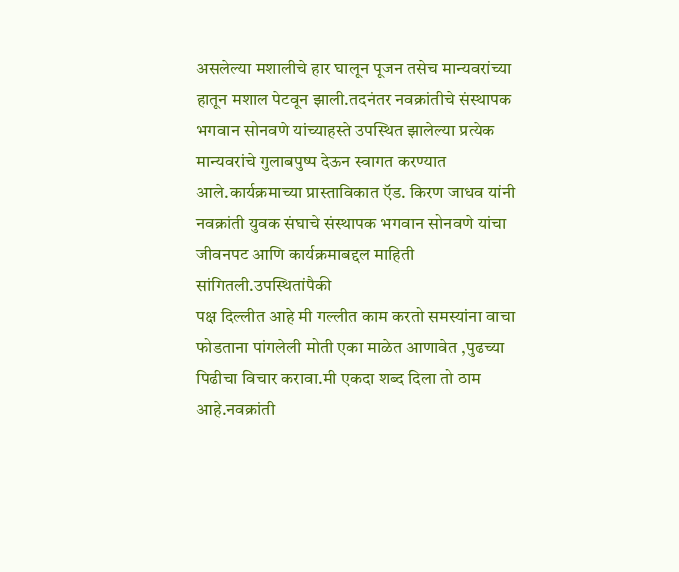असलेल्या मशालीचे हार घालून पूजन तसेच मान्यवरांच्या हातून मशाल पेटवून झाली.तदनंतर नवक्रांतीचे संस्थापक भगवान सोनवणे यांच्याहस्ते उपस्थित झालेल्या प्रत्येक मान्यवरांचे गुलाबपुष्प देऊन स्वागत करण्यात आले.कार्यक्रमाच्या प्रास्ताविकात ऍड. किरण जाधव यांनी नवक्रांती युवक संघाचे संस्थापक भगवान सोनवणे यांचा जीवनपट आणि कार्यक्रमाबद्दल माहिती सांगितली.उपस्थितांपैकी
पक्ष दिल्लीत आहे मी गल्लीत काम करतो समस्यांना वाचा फोडताना पांगलेली मोती एका माळेत आणावेत ,पुढच्या पिढीचा विचार करावा.मी एकदा शब्द दिला तो ठाम आहे.नवक्रांती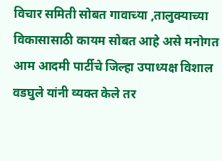विचार समिती सोबत गावाच्या ,तालुक्याच्या विकासासाठी कायम सोबत आहे असे मनोगत आम आदमी पार्टीचे जिल्हा उपाध्यक्ष विशाल वडघुले यांनी व्यक्त केले तर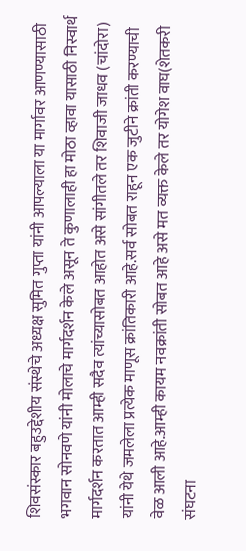शिवसंस्कार बहुउद्देशीय संस्थेचे अध्यक्ष सुमित गुप्ता यांनी आपल्याला या मार्गावर आणण्यासाठी भगवान सोनवणे यांनी मोलाचे मार्गदर्शन केले असून ते कुणालाही हा मोठा व्हावा यासाठी निस्वार्थ मार्गदर्शन करतात आम्ही सदैव त्यांच्यासोबत आहोत असे सांगीतले तर शिवाजी जाधव (चांदोरा) यांनी येथे जमलेला प्रत्येक माणूस क्रांतिकारी आहे.सर्व सोबत राहून एक जुटीने क्रांती करण्याची वेळ आली आहे.आम्ही कायम नवक्रांती सोबत आहे असे मत व्यक्त केले तर योगेश वाघ(शेतकरी संघटना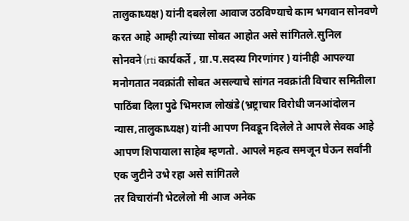तालुकाध्यक्ष) यांनी दबलेला आवाज उठविण्याचे काम भगवान सोनवणे करत आहे आम्ही त्यांच्या सोबत आहोत असे सांगितले.सुनिल सोनवने(rti कार्यकर्ते , ग्रा.प.सदस्य गिरणांगर ) यांनीही आपल्या मनोगतात नवक्रांती सोबत असल्याचे सांगत नवक्रांती विचार समितीला पाठिंबा दिला पुढे भिमराज लोखंडे(भ्रष्ट्राचार विरोधी जनआंदोलन न्यास,तालुकाध्यक्ष) यांनी आपण निवडून दिलेले ते आपले सेवक आहे आपण शिपायाला साहेब म्हणतो. आपले महत्व समजून घेऊन सर्वांनी एक जुटीने उभे रहा असे सांगितले
तर विचारांनी भेटलेलो मी आज अनेक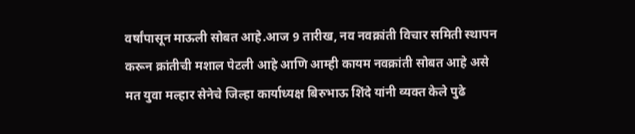वर्षांपासून माऊली सोबत आहे.आज 9 तारीख, नव नवक्रांती विचार समिती स्थापन करून क्रांतीची मशाल पेटली आहे आणि आम्ही कायम नवक्रांती सोबत आहे असे मत युवा मल्हार सेनेचे जिल्हा कार्याध्यक्ष बिरुभाऊ शिंदे यांनी व्यक्त केले पुढे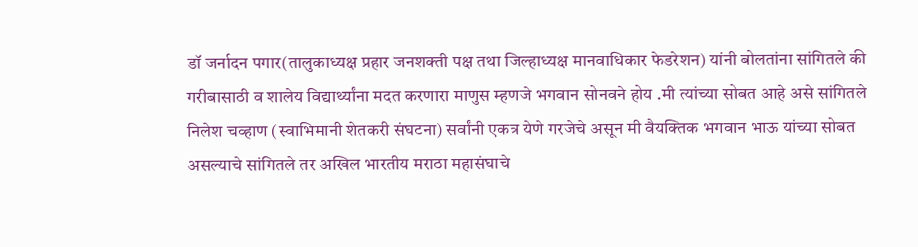डॉ जर्नादन पगार(तालुकाध्यक्ष प्रहार जनशक्ती पक्ष तथा जिल्हाध्यक्ष मानवाधिकार फेडरेशन) यांनी बोलतांना सांगितले की गरीबासाठी व शालेय विद्यार्थ्यांना मदत करणारा माणुस म्हणजे भगवान सोनवने होय .मी त्यांच्या सोबत आहे असे सांगितले
निलेश चव्हाण (स्वाभिमानी शेतकरी संघटना) सर्वांनी एकत्र येणे गरजेचे असून मी वैयक्तिक भगवान भाऊ यांच्या सोबत असल्याचे सांगितले तर अखिल भारतीय मराठा महासंघाचे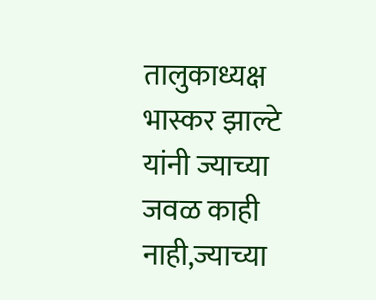तालुकाध्यक्ष भास्कर झाल्टे यांनी ज्याच्या जवळ काही नाही,ज्याच्या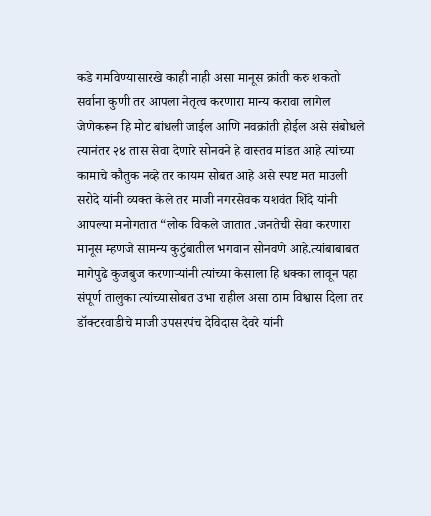कडे गमविण्यासारखे काही नाही असा मानूस क्रांती करु शकतो सर्वाना कुणी तर आपला नेतृत्व करणारा मान्य करावा लागेल जेणेकरून हि मोट बांधली जाईल आणि नवक्रांती होईल असे संबोधले त्यानंतर २४ तास सेवा देणारे सोनवने हे वास्तव मांडत आहे त्यांच्या कामाचे कौतुक नव्हे तर कायम सोबत आहे असे स्पष्ट मत माउली सरोदे यांनी व्यक्त केले तर माजी नगरसेवक यशवंत शिंदे यांनी आपल्या मनोगतात “लोक विकले जातात .जनतेची सेवा करणारा मानूस म्हणजे सामन्य कुटुंबातील भगवान सोनवणे आहे.त्यांबाबाबत मागेपुढे कुजबुज करणाऱ्यांनी त्यांच्या केसाला हि धक्का लावून पहा संपूर्ण तालुका त्यांच्यासोबत उभा राहील असा ठाम विश्वास दिला तर डॉक्टरवाडीचे माजी उपसरपंच देविदास देवरे यांनी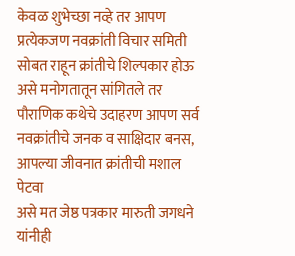केवळ शुभेच्छा नव्हे तर आपण प्रत्येकजण नवक्रांती विचार समिती सोबत राहून क्रांतीचे शिल्पकार होऊ असे मनोगतातून सांगितले तर पौराणिक कथेचे उदाहरण आपण सर्व नवक्रांतीचे जनक व साक्षिदार बनस, आपल्या जीवनात क्रांतीची मशाल पेटवा
असे मत जेष्ठ पत्रकार मारुती जगधने यांनीही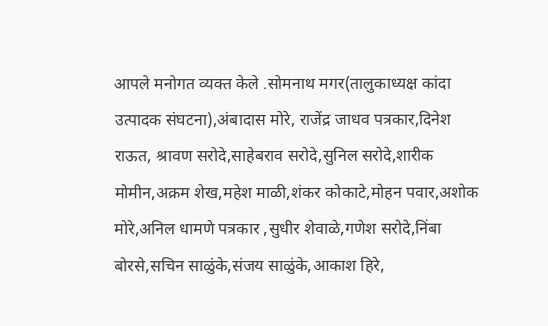आपले मनोगत व्यक्त केले .सोमनाथ मगर(तालुकाध्यक्ष कांदा उत्पादक संघटना),अंबादास मोरे, राजेंद्र जाधव पत्रकार,दिनेश राऊत, श्रावण सरोदे,साहेबराव सरोदे,सुनिल सरोदे,शारीक मोमीन,अक्रम शेख,महेश माळी,शंकर कोकाटे,मोहन पवार,अशोक मोरे,अनिल धामणे पत्रकार ,सुधीर शेवाळे,गणेश सरोदे,निंबा बोरसे,सचिन साळुंके,संजय साळुंके,आकाश हिरे,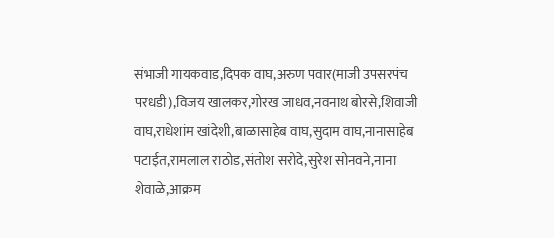संभाजी गायकवाड,दिपक वाघ,अरुण पवार(माजी उपसरपंच परधडी),विजय खालकर,गोरख जाधव,नवनाथ बोरसे,शिवाजी वाघ,राधेशांम खांदेशी,बाळासाहेब वाघ,सुदाम वाघ,नानासाहेब पटाईत,रामलाल राठोड,संतोश सरोदे,सुरेश सोनवने,नाना शेवाळे,आक्रम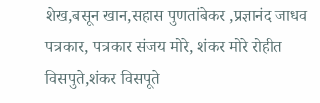शेख,बसून खान,सहास पुणतांबेकर ,प्रज्ञानंद जाधव पत्रकार, पत्रकार संजय मोरे, शंकर मोरे रोहीत विसपुते,शंकर विसपूते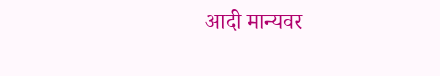आदी मान्यवर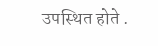उपस्थित होते .